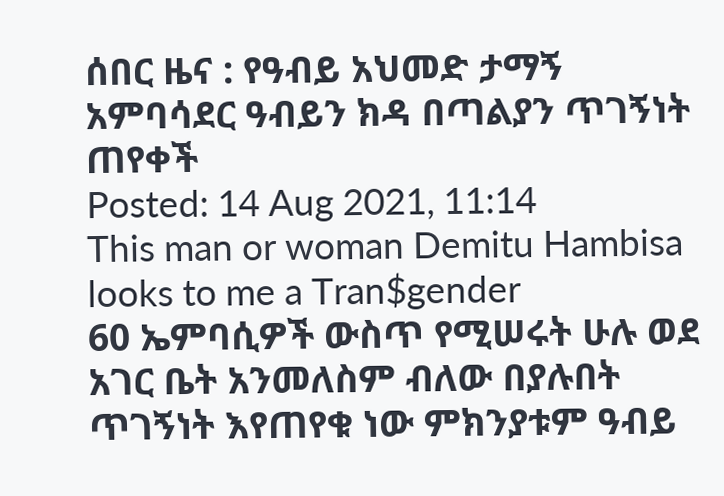ሰበር ዜና : የዓብይ አህመድ ታማኝ አምባሳደር ዓብይን ክዳ በጣልያን ጥገኝነት ጠየቀች
Posted: 14 Aug 2021, 11:14
This man or woman Demitu Hambisa looks to me a Tran$gender
60 ኤምባሲዎች ውስጥ የሚሠሩት ሁሉ ወደ አገር ቤት አንመለስም ብለው በያሉበት ጥገኝነት እየጠየቁ ነው ምክንያቱም ዓብይ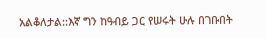አልቆለታል::እኛ ግን ከዓብይ ጋር የሠሩት ሁሉ በገቡበት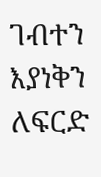ገብተን እያነቅን ለፍርድ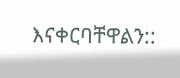እናቀርባቸዋልን::